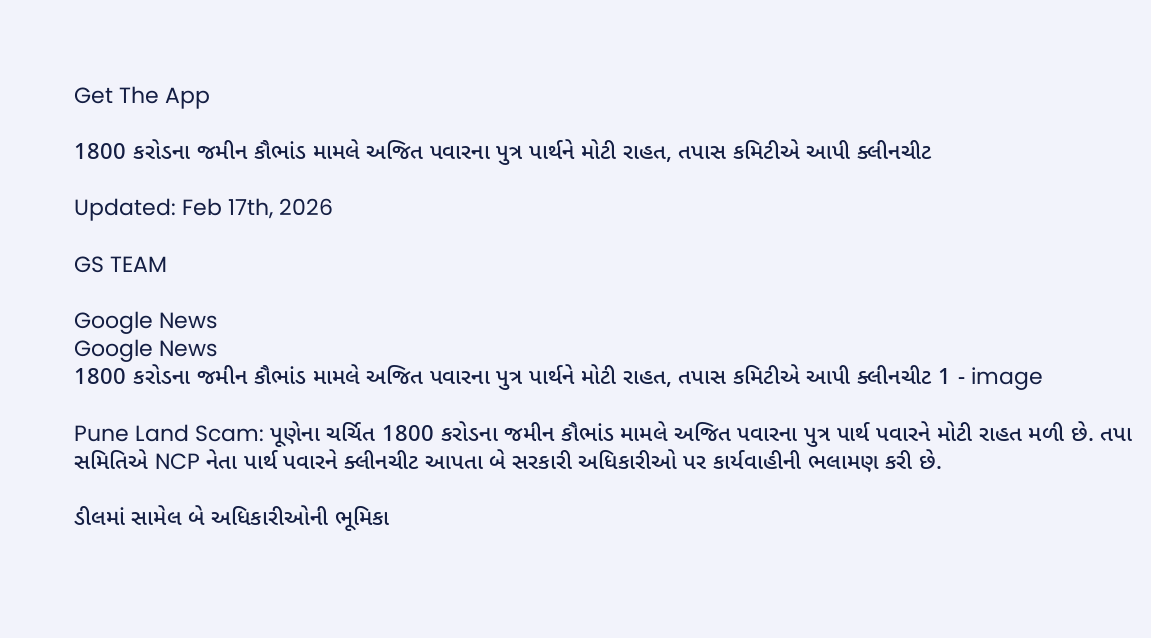Get The App

1800 કરોડના જમીન કૌભાંડ મામલે અજિત પવારના પુત્ર પાર્થને મોટી રાહત, તપાસ કમિટીએ આપી ક્લીનચીટ

Updated: Feb 17th, 2026

GS TEAM

Google News
Google News
1800 કરોડના જમીન કૌભાંડ મામલે અજિત પવારના પુત્ર પાર્થને મોટી રાહત, તપાસ કમિટીએ આપી ક્લીનચીટ 1 - image

Pune Land Scam: પૂણેના ચર્ચિત 1800 કરોડના જમીન કૌભાંડ મામલે અજિત પવારના પુત્ર પાર્થ પવારને મોટી રાહત મળી છે. તપા સમિતિએ NCP નેતા પાર્થ પવારને ક્લીનચીટ આપતા બે સરકારી અધિકારીઓ પર કાર્યવાહીની ભલામણ કરી છે.

ડીલમાં સામેલ બે અધિકારીઓની ભૂમિકા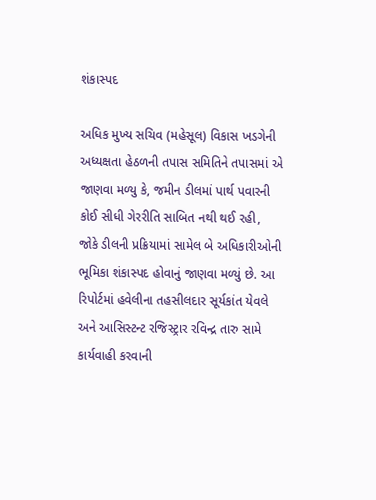શંકાસ્પદ

અધિક મુખ્ય સચિવ (મહેસૂલ) વિકાસ ખડગેની અધ્યક્ષતા હેઠળની તપાસ સમિતિને તપાસમાં એ જાણવા મળ્યુ કે, જમીન ડીલમાં પાર્થ પવારની કોઈ સીધી ગેરરીતિ સાબિત નથી થઈ રહી, જોકે ડીલની પ્રક્રિયામાં સામેલ બે અધિકારીઓની ભૂમિકા શંકાસ્પદ હોવાનું જાણવા મળ્યું છે. આ રિપોર્ટમાં હવેલીના તહસીલદાર સૂર્યકાંત યેવલે અને આસિસ્ટન્ટ રજિસ્ટ્રાર રવિન્દ્ર તારુ સામે કાર્યવાહી કરવાની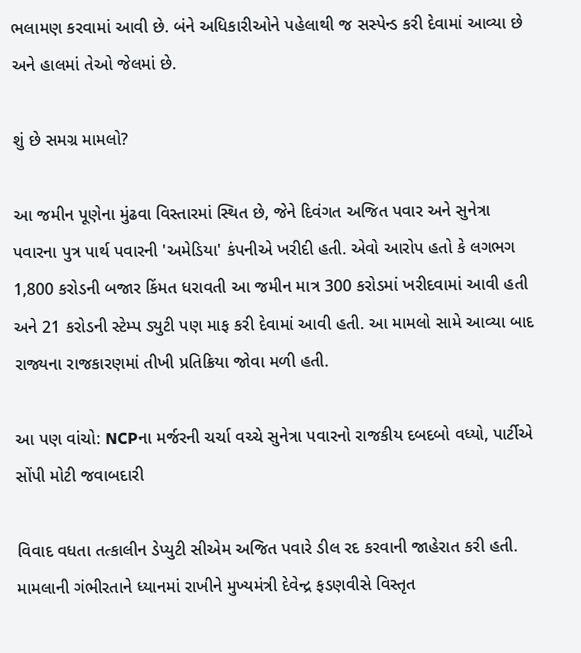ભલામણ કરવામાં આવી છે. બંને અધિકારીઓને પહેલાથી જ સસ્પેન્ડ કરી દેવામાં આવ્યા છે અને હાલમાં તેઓ જેલમાં છે.

શું છે સમગ્ર મામલો?

આ જમીન પૂણેના મુંઢવા વિસ્તારમાં સ્થિત છે, જેને દિવંગત અજિત પવાર અને સુનેત્રા પવારના પુત્ર પાર્થ પવારની 'અમેડિયા' કંપનીએ ખરીદી હતી. એવો આરોપ હતો કે લગભગ 1,800 કરોડની બજાર કિંમત ધરાવતી આ જમીન માત્ર 300 કરોડમાં ખરીદવામાં આવી હતી અને 21 કરોડની સ્ટેમ્પ ડ્યુટી પણ માફ કરી દેવામાં આવી હતી. આ મામલો સામે આવ્યા બાદ રાજ્યના રાજકારણમાં તીખી પ્રતિક્રિયા જોવા મળી હતી.

આ પણ વાંચો: NCPના મર્જરની ચર્ચા વચ્ચે સુનેત્રા પવારનો રાજકીય દબદબો વધ્યો, પાર્ટીએ સોંપી મોટી જવાબદારી

વિવાદ વધતા તત્કાલીન ડેપ્યુટી સીએમ અજિત પવારે ડીલ રદ કરવાની જાહેરાત કરી હતી. મામલાની ગંભીરતાને ધ્યાનમાં રાખીને મુખ્યમંત્રી દેવેન્દ્ર ફડણવીસે વિસ્તૃત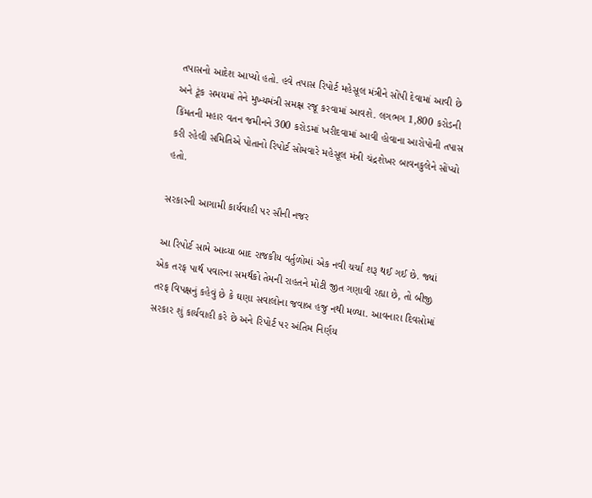તપાસનો આદેશ આપ્યો હતો. હવે તપાસ રિપોર્ટ મહેસૂલ મંત્રીને સોંપી દેવામાં આવી છે અને ટૂંક સમયમાં તેને મુખ્યમંત્રી સમક્ષ રજૂ કરવામાં આવશે. લગભગ 1,800 કરોડની કિંમતની મહાર વતન જમીનને 300 કરોડમાં ખરીદવામાં આવી હોવાના આરોપોની તપાસ કરી રહેલી સમિતિએ પોતાનો રિપોર્ટ સોમવારે મહેસૂલ મંત્રી ચંદ્રશેખર બાવનકુલેને સોંપ્યો હતો.

સરકારની આગામી કાર્યવાહી પર સૌની નજર

આ રિપોર્ટ સામે આવ્યા બાદ રાજકીય વર્તુળોમાં એક નવી ચર્ચા શરૂ થઈ ગઈ છે. જ્યાં એક તરફ પાર્થ પવારના સમર્થકો તેમની રાહતને મોટી જીત ગણાવી રહ્યા છે, તો બીજી તરફ વિપક્ષનું કહેવું છે કે ઘણા સવાલોના જવાબ હજુ નથી મળ્યા. આવનારા દિવસોમાં સરકાર શું કાર્યવાહી કરે છે અને રિપોર્ટ પર અંતિમ નિર્ણય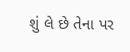શું લે છે તેના પર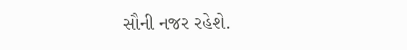સૌની નજર રહેશે.